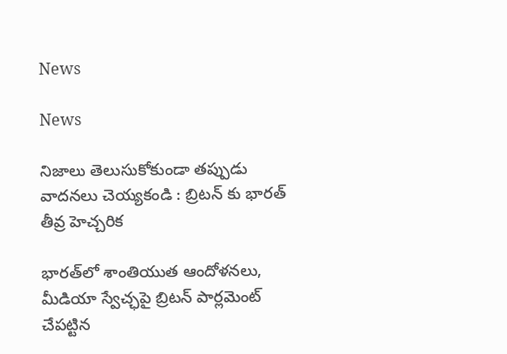News

News

నిజాలు తెలుసుకోకుండా తప్పుడు వాదనలు చెయ్యకండి : బ్రిటన్ కు భారత్ తీవ్ర హెచ్చరిక

భారత్‌లో శాంతియుత ఆందోళనలు, మీడియా స్వేచ్ఛపై బ్రిటన్‌ పార్లమెంట్‌ చేపట్టిన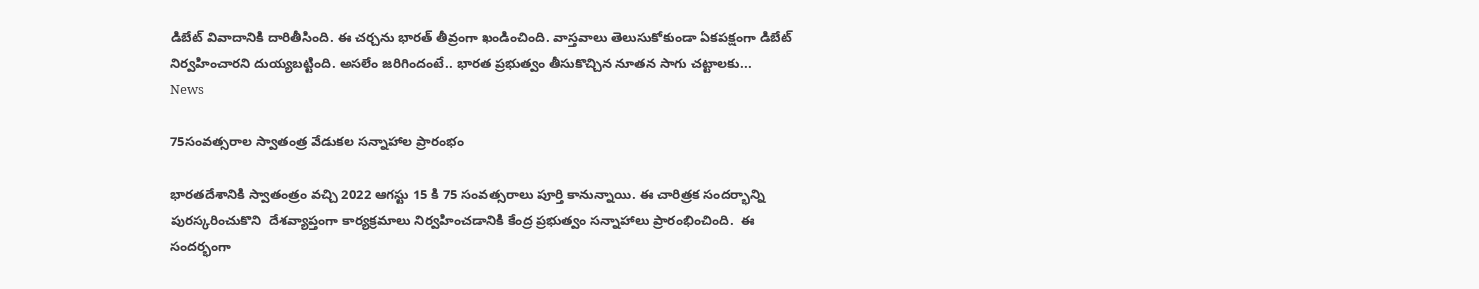డిబేట్‌ వివాదానికి దారితీసింది. ఈ చర్చను భారత్‌ తీవ్రంగా ఖండించింది. వాస్తవాలు తెలుసుకోకుండా ఏకపక్షంగా డిబేట్‌ నిర్వహించారని దుయ్యబట్టింది. అసలేం జరిగిందంటే.. భారత ప్రభుత్వం తీసుకొచ్చిన నూతన సాగు చట్టాలకు...
News

75సంవత్సరాల స్వాతంత్ర వేడుకల సన్నాహాల ప్రారంభం

భారతదేశానికి స్వాతంత్రం వచ్చి 2022 ఆగస్టు 15 కి 75 సంవత్సరాలు పూర్తి కానున్నాయి. ఈ చారిత్రక సందర్భాన్ని పురస్కరించుకొని  దేశవ్యాప్తంగా కార్యక్రమాలు నిర్వహించడానికి కేంద్ర ప్రభుత్వం సన్నాహాలు ప్రారంభించింది.  ఈ సందర్భంగా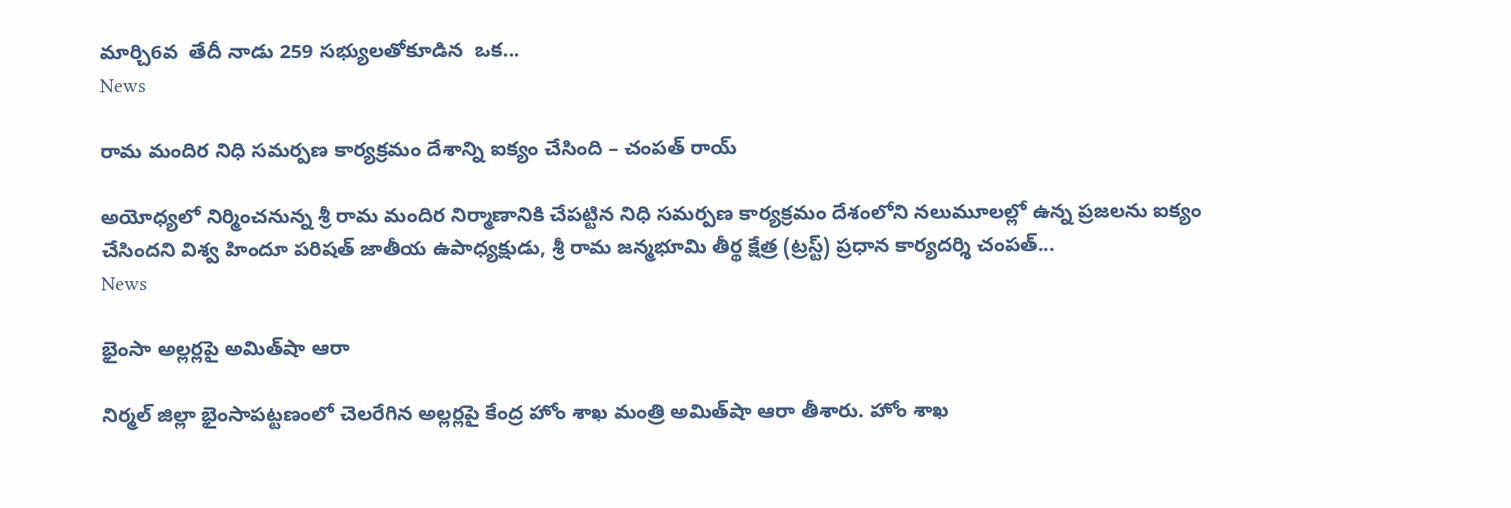మార్చి6వ  తేదీ నాడు 259 సభ్యులతోకూడిన  ఒక...
News

రామ మందిర నిధి స‌మ‌ర్ప‌ణ కార్య‌క్ర‌మం దేశాన్ని ఐక్యం చేసింది – చంపత్ రాయ్

అయోధ్యలో నిర్మించ‌నున్న శ్రీ రామ మందిర నిర్మాణానికి చేప‌ట్టిన నిధి స‌మ‌ర్ప‌ణ కార్య‌క్ర‌మం దేశంలోని న‌లుమూలల్లో ఉన్న ప్ర‌జ‌ల‌ను ఐక్యం చేసింద‌ని విశ్వ హిందూ ప‌రిష‌త్ జాతీయ ఉపాధ్య‌క్షుడు, శ్రీ రామ జన్మభూమి తీర్థ క్షేత్ర (ట్రస్ట్) ప్రధాన కార్యదర్శి చంపత్...
News

భైంసా అల్లర్లపై అమిత్‌షా ఆరా

నిర్మల్‌ జిల్లా భైంసాపట్టణంలో చెలరేగిన అల్లర్లపై కేంద్ర హోం శాఖ మంత్రి అమిత్‌షా ఆరా తీశారు. హోం శాఖ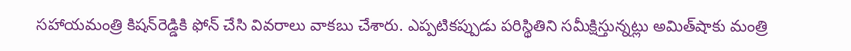సహాయమంత్రి కిషన్‌రెడ్డికి ఫోన్‌ చేసి వివరాలు వాకబు చేశారు. ఎప్పటికప్పుడు పరిస్థితిని సమీక్షిస్తున్నట్లు అమిత్‌షాకు మంత్రి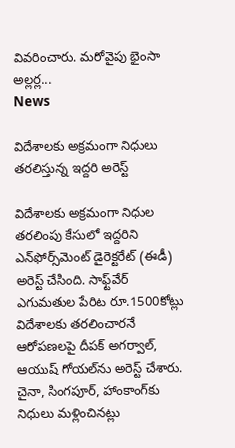వివరించారు. మరోవైపు భైంసా అల్లర్ల...
News

విదేశాలకు అక్రమంగా నిధులు తరలిస్తున్న ఇద్దరి అరెస్ట్‌

విదేశాలకు అక్రమంగా నిధుల తరలింపు కేసులో ఇద్దరిని ఎన్‌ఫోర్స్‌మెంట్‌ డైరెక్టరేట్‌ (ఈడీ) అరెస్ట్‌ చేసింది. సాఫ్ట్‌వేర్‌ ఎగుమతుల పేరిట రూ.1500కోట్లు విదేశాలకు తరలించారనే ఆరోపణలపై దీపక్‌ అగర్వాల్‌, ఆయుష్‌ గోయల్‌ను అరెస్ట్‌ చేశారు. చైనా, సింగపూర్‌, హాంకాంగ్‌కు నిధులు మళ్లించినట్లు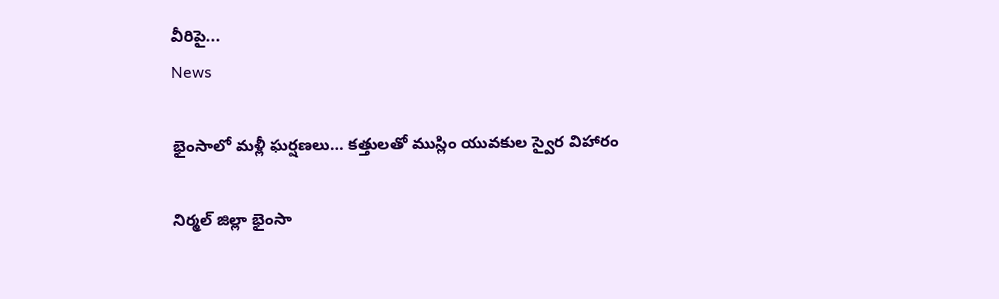వీరిపై...
News

భైంసాలో మళ్లీ ఘర్షణలు… కత్తులతో ముస్లిం యువకుల స్వైర విహారం

నిర్మల్‌ జిల్లా భైంసా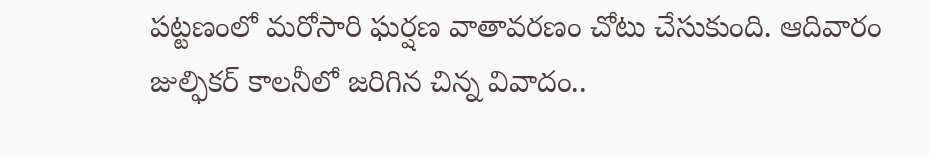పట్టణంలో మరోసారి ఘర్షణ వాతావరణం చోటు చేసుకుంది. ఆదివారం జుల్ఫికర్‌ కాలనీలో జరిగిన చిన్న వివాదం..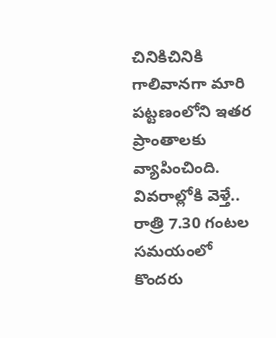చినికిచినికి గాలివానగా మారి పట్టణంలోని ఇతర ప్రాంతాలకు వ్యాపించింది. వివరాల్లోకి వెళ్తే.. రాత్రి 7.30 గంటల సమయంలో కొందరు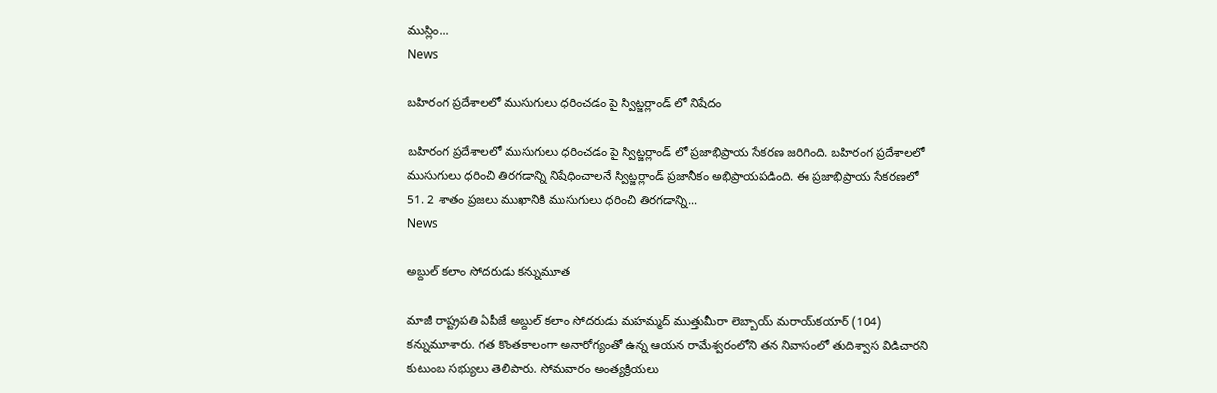ముస్లిం...
News

బహిరంగ ప్రదేశాలలో ముసుగులు ధరించడం పై స్విట్జర్లాండ్ లో నిషేదం

బహిరంగ ప్రదేశాలలో ముసుగులు ధరించడం పై స్విట్జర్లాండ్ లో ప్రజాభిప్రాయ సేకరణ జరిగింది. బహిరంగ ప్రదేశాలలో ముసుగులు ధరించి తిరగడాన్ని నిషేధించాలనే స్విట్జర్లాండ్ ప్రజానీకం అభిప్రాయపడింది. ఈ ప్రజాభిప్రాయ సేకరణలో 51. 2 శాతం ప్రజలు ముఖానికి ముసుగులు ధరించి తిరగడాన్ని...
News

అబ్దుల్‌ కలాం సోదరుడు కన్నుమూత

మాజీ రాష్ట్రపతి ఏపీజే అబ్దుల్‌ కలాం సోదరుడు మహమ్మద్‌ ముత్తుమీరా లెబ్బాయ్‌ మరాయ్‌కయార్‌ (104) కన్నుమూశారు. గత కొంతకాలంగా అనారోగ్యంతో ఉన్న ఆయన రామేశ్వరంలోని తన నివాసంలో తుదిశ్వాస విడిచారని కుటుంబ సభ్యులు తెలిపారు. సోమవారం అంత్యక్రియలు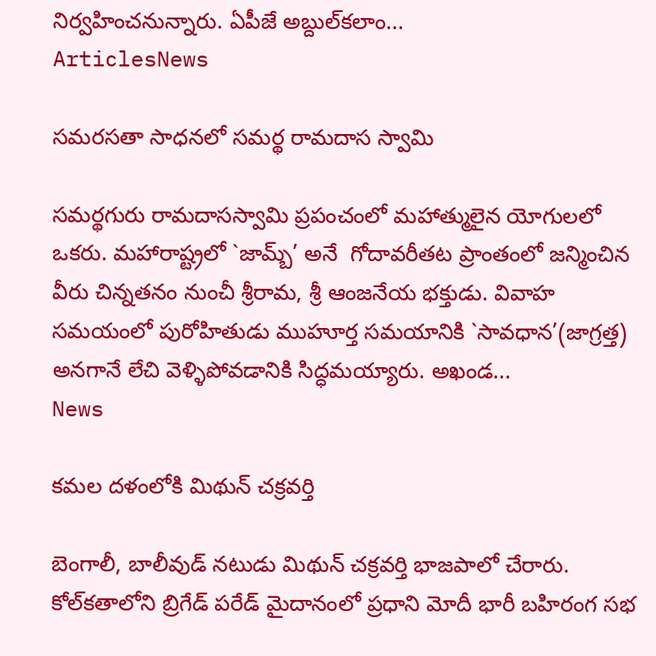నిర్వహించనున్నారు. ఏపీజే అబ్దుల్‌కలాం...
ArticlesNews

సమరసతా సాధనలో సమర్థ రామదాస స్వామి

సమర్థగురు రామదాసస్వామి ప్రపంచంలో మహాత్ములైన యోగులలో ఒకరు. మహారాష్ట్రలో `జామ్బ్’ అనే  గోదావరీతట ప్రాంతంలో జన్మించిన వీరు చిన్నతనం నుంచీ శ్రీరామ, శ్రీ ఆంజనేయ భక్తుడు. వివాహ సమయంలో పురోహితుడు ముహూర్త సమయానికి `సావధాన’(జాగ్రత్త) అనగానే లేచి వెళ్ళిపోవడానికి సిద్ధమయ్యారు. అఖండ...
News

కమల దళంలోకి మిథున్ చక్రవర్తి

బెంగాలీ, బాలీవుడ్ నటుడు మిథున్‌ చక్రవర్తి భాజపాలో చేరారు. కోల్‌కతాలోని బ్రిగేడ్ పరేడ్ మైదానంలో ప్రధాని మోదీ భారీ బహిరంగ సభ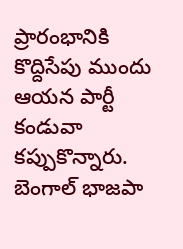ప్రారంభానికి కొద్దిసేపు ముందు ఆయన పార్టీ కండువా కప్పుకొన్నారు. బెంగాల్‌ భాజపా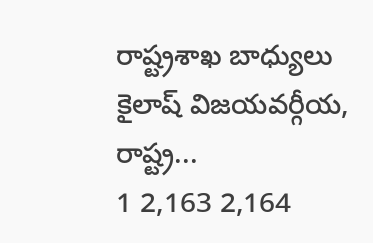రాష్ట్రశాఖ బాధ్యులు కైలాష్‌ విజయవర్గీయ, రాష్ట్ర...
1 2,163 2,164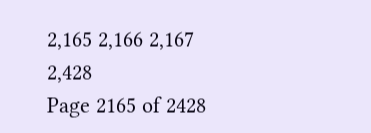2,165 2,166 2,167 2,428
Page 2165 of 2428